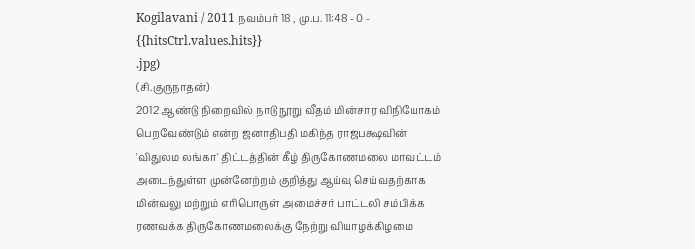Kogilavani / 2011 நவம்பர் 18 , மு.ப. 11:48 - 0 - {{hitsCtrl.values.hits}}
.jpg)
(சி.குருநாதன்)
2012 ஆண்டு நிறைவில் நாடு நூறு வீதம் மின்சார விநியோகம் பெறவேண்டும் என்ற ஜனாதிபதி மகிந்த ராஜபக்ஷவின் 'விதுலம லங்கா' திட்டத்தின் கீழ் திருகோணமலை மாவட்டம் அடைந்துள்ள முன்னேற்றம் குறித்து ஆய்வு செய்வதற்காக மின்வலு மற்றும் எரிபொருள் அமைச்சர் பாட்டலி சம்பிக்க ரணவக்க திருகோணமலைக்கு நேற்று வியாழக்கிழமை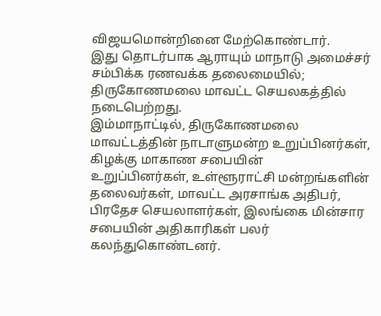விஜயமொன்றினை மேற்கொண்டார்.
இது தொடர்பாக ஆராயும் மாநாடு அமைச்சர் சம்பிக்க ரணவக்க தலைமையில்; திருகோணமலை மாவட்ட செயலகத்தில் நடைபெற்றது.
இம்மாநாட்டில், திருகோணமலை மாவட்டத்தின் நாடாளுமன்ற உறுப்பினர்கள், கிழக்கு மாகாண சபையின்
உறுப்பினர்கள், உள்ளூராட்சி மன்றங்களின் தலைவர்கள், மாவட்ட அரசாங்க அதிபர், பிரதேச செயலாளர்கள், இலங்கை மின்சார சபையின் அதிகாரிகள் பலர் கலந்துகொண்டனர்.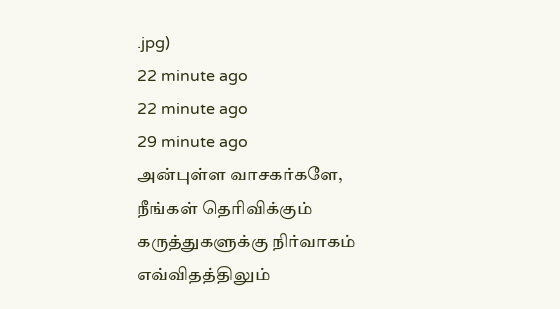.jpg)
22 minute ago
22 minute ago
29 minute ago
அன்புள்ள வாசகர்களே,
நீங்கள் தெரிவிக்கும் கருத்துகளுக்கு நிர்வாகம் எவ்விதத்திலும்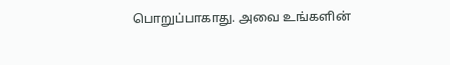பொறுப்பாகாது. அவை உங்களின்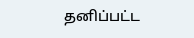தனிப்பட்ட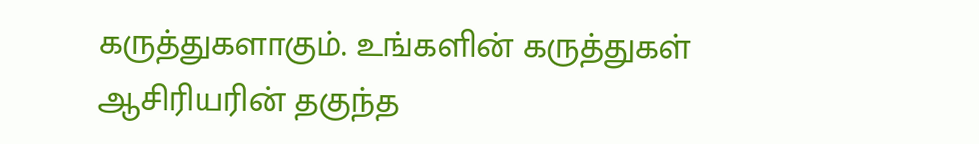கருத்துகளாகும். உங்களின் கருத்துகள் ஆசிரியரின் தகுந்த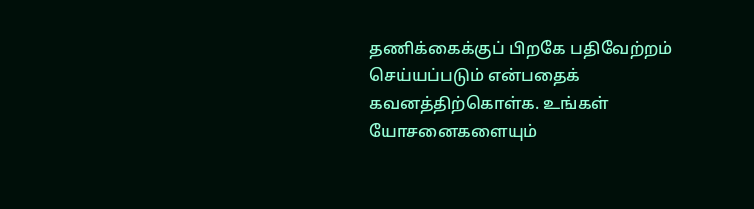தணிக்கைக்குப் பிறகே பதிவேற்றம் செய்யப்படும் என்பதைக் கவனத்திற்கொள்க. உங்கள் யோசனைகளையும்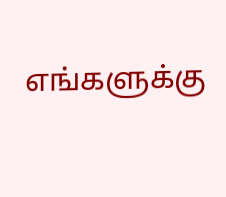எங்களுக்கு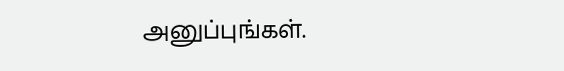அனுப்புங்கள்.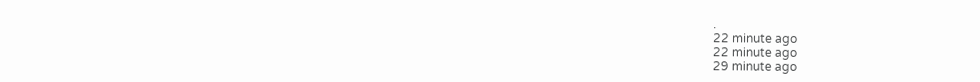.
22 minute ago
22 minute ago
29 minute ago